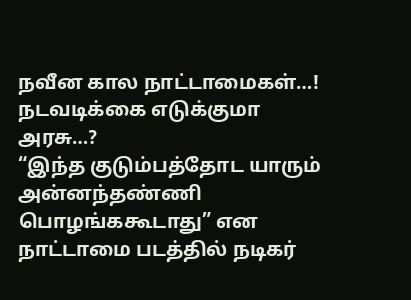நவீன கால நாட்டாமைகள்…! நடவடிக்கை எடுக்குமா அரசு…?
“இந்த குடும்பத்தோட யாரும் அன்னந்தண்ணி பொழங்ககூடாது” என நாட்டாமை படத்தில் நடிகர்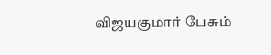விஜயகுமார் பேசும்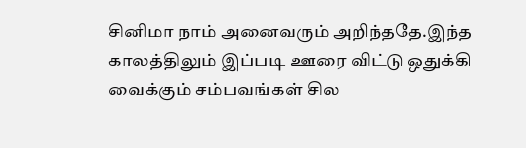சினிமா நாம் அனைவரும் அறிந்ததே.இந்த காலத்திலும் இப்படி ஊரை விட்டு ஒதுக்கி வைக்கும் சம்பவங்கள் சில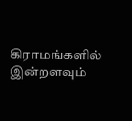கிராமங்களில் இன்றளவும்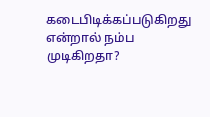கடைபிடிக்கப்படுகிறது என்றால் நம்ப முடிகிறதா?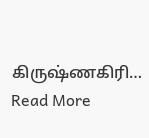கிருஷ்ணகிரி…
Read More